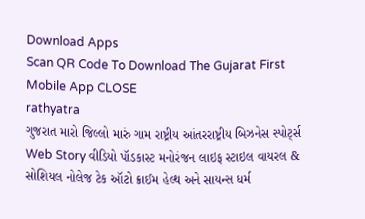Download Apps
Scan QR Code To Download The Gujarat First Mobile App CLOSE
rathyatra
ગુજરાત મારો જિલ્લો મારું ગામ રાષ્ટ્રીય આંતરરાષ્ટ્રીય બિઝનેસ સ્પોર્ટ્સ Web Story વીડિયો પૉડકાસ્ટ મનોરંજન લાઇફ સ્ટાઇલ વાયરલ & સોશિયલ નોલેજ ટેક ઑટો ક્રાઈમ હેલ્થ અને સાયન્સ ધર્મ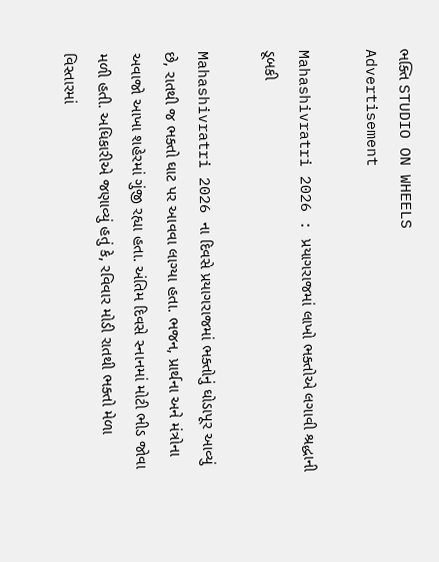ભક્તિ STUDIO ON WHEELS
Advertisement

Mahashivratri 2026 : પ્રયાગરાજમાં લાખો ભક્તોએ લગાવી શ્રદ્ધાની ડૂબકી

Mahashivratri 2026 ના દિવસે પ્રયાગરાજમાં ભક્તોનું ઘોડાપૂર આવ્યું છે, રાતથી જ ભક્તો ઘાટ પર આવવા લાગ્યા હતા. ભજન, પ્રાર્થના અને મંત્રોના અવાજો આખા શહેરમાં ગુંજી રહ્યા હતા. અંતિમ દિવસે સ્નાનમાં મોટી ભીડ જોવા મળી હતી. અધિકારીએ જણાવ્યું હતું કે, રવિવાર મોડી રાતથી ભક્તો મેળા વિસ્તારમાં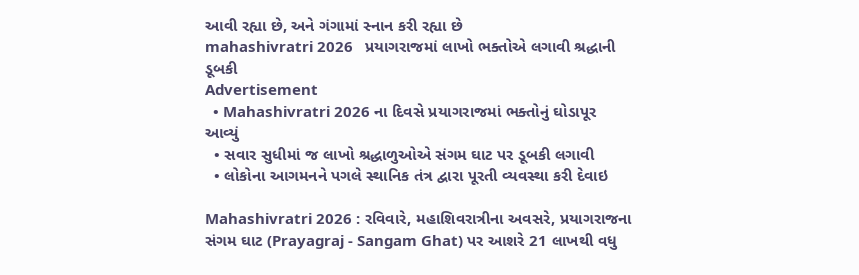આવી રહ્યા છે, અને ગંગામાં સ્નાન કરી રહ્યા છે
mahashivratri 2026   પ્રયાગરાજમાં લાખો ભક્તોએ લગાવી શ્રદ્ધાની ડૂબકી
Advertisement
  • Mahashivratri 2026 ના દિવસે પ્રયાગરાજમાં ભક્તોનું ઘોડાપૂર આવ્યું
  • સવાર સુધીમાં જ લાખો શ્રદ્ધાળુઓએ સંગમ ઘાટ પર ડૂબકી લગાવી
  • લોકોના આગમનને પગલે સ્થાનિક તંત્ર દ્વારા પૂરતી વ્યવસ્થા કરી દેવાઇ

Mahashivratri 2026 : રવિવારે, મહાશિવરાત્રીના અવસરે, પ્રયાગરાજના સંગમ ઘાટ (Prayagraj - Sangam Ghat) પર આશરે 21 લાખથી વધુ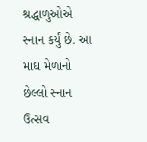શ્રદ્ધાળુઓએ સ્નાન કર્યું છે. આ માઘ મેળાનો છેલ્લો સ્નાન ઉત્સવ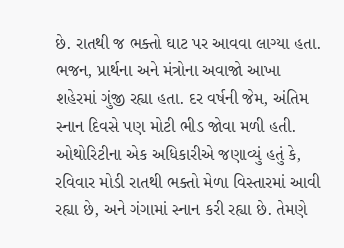છે. રાતથી જ ભક્તો ઘાટ પર આવવા લાગ્યા હતા. ભજન, પ્રાર્થના અને મંત્રોના અવાજો આખા શહેરમાં ગુંજી રહ્યા હતા. દર વર્ષની જેમ, અંતિમ સ્નાન દિવસે પણ મોટી ભીડ જોવા મળી હતી. ઓથોરિટીના એક અધિકારીએ જણાવ્યું હતું કે, રવિવાર મોડી રાતથી ભક્તો મેળા વિસ્તારમાં આવી રહ્યા છે, અને ગંગામાં સ્નાન કરી રહ્યા છે. તેમણે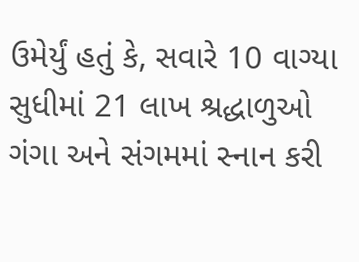ઉમેર્યું હતું કે, સવારે 10 વાગ્યા સુધીમાં 21 લાખ શ્રદ્ધાળુઓ ગંગા અને સંગમમાં સ્નાન કરી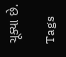ચૂક્યા છે.

Tags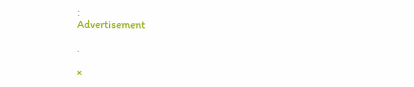:
Advertisement

.

×